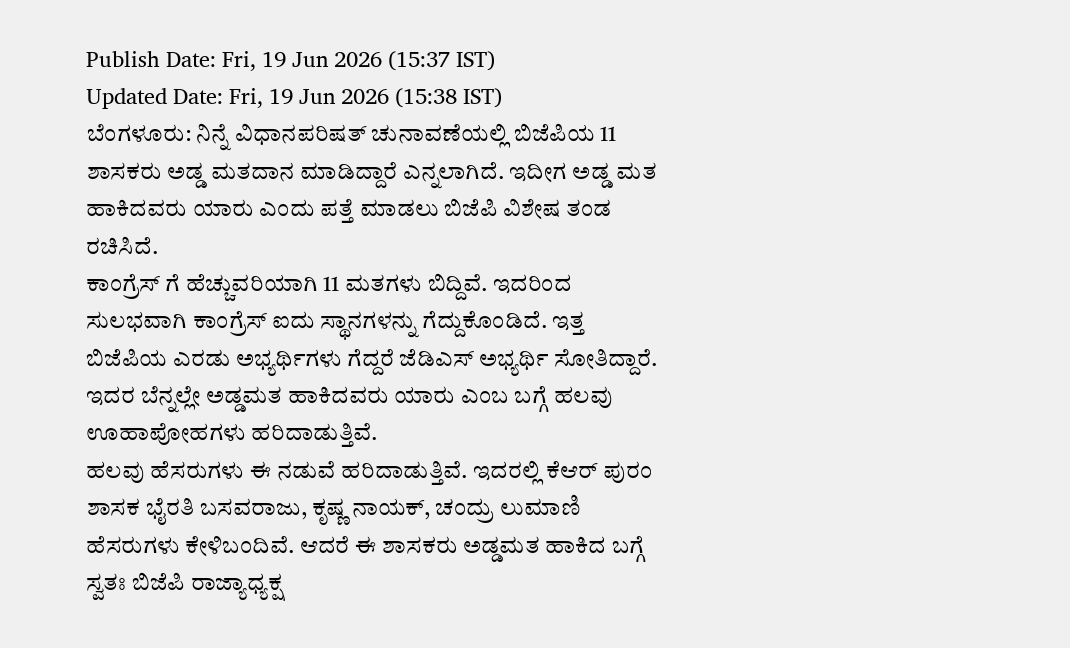Publish Date: Fri, 19 Jun 2026 (15:37 IST)
Updated Date: Fri, 19 Jun 2026 (15:38 IST)
ಬೆಂಗಳೂರು: ನಿನ್ನೆ ವಿಧಾನಪರಿಷತ್ ಚುನಾವಣೆಯಲ್ಲಿ ಬಿಜೆಪಿಯ 11 ಶಾಸಕರು ಅಡ್ಡ ಮತದಾನ ಮಾಡಿದ್ದಾರೆ ಎನ್ನಲಾಗಿದೆ. ಇದೀಗ ಅಡ್ಡ ಮತ ಹಾಕಿದವರು ಯಾರು ಎಂದು ಪತ್ತೆ ಮಾಡಲು ಬಿಜೆಪಿ ವಿಶೇಷ ತಂಡ ರಚಿಸಿದೆ.
ಕಾಂಗ್ರೆಸ್ ಗೆ ಹೆಚ್ಚುವರಿಯಾಗಿ 11 ಮತಗಳು ಬಿದ್ದಿವೆ. ಇದರಿಂದ ಸುಲಭವಾಗಿ ಕಾಂಗ್ರೆಸ್ ಐದು ಸ್ಥಾನಗಳನ್ನು ಗೆದ್ದುಕೊಂಡಿದೆ. ಇತ್ತ ಬಿಜೆಪಿಯ ಎರಡು ಅಭ್ಯರ್ಥಿಗಳು ಗೆದ್ದರೆ ಜೆಡಿಎಸ್ ಅಭ್ಯರ್ಥಿ ಸೋತಿದ್ದಾರೆ. ಇದರ ಬೆನ್ನಲ್ಲೇ ಅಡ್ಡಮತ ಹಾಕಿದವರು ಯಾರು ಎಂಬ ಬಗ್ಗೆ ಹಲವು ಊಹಾಪೋಹಗಳು ಹರಿದಾಡುತ್ತಿವೆ.
ಹಲವು ಹೆಸರುಗಳು ಈ ನಡುವೆ ಹರಿದಾಡುತ್ತಿವೆ. ಇದರಲ್ಲಿ ಕೆಆರ್ ಪುರಂ ಶಾಸಕ ಭೈರತಿ ಬಸವರಾಜು, ಕೃಷ್ಣ ನಾಯಕ್, ಚಂದ್ರು ಲುಮಾಣಿ ಹೆಸರುಗಳು ಕೇಳಿಬಂದಿವೆ. ಆದರೆ ಈ ಶಾಸಕರು ಅಡ್ಡಮತ ಹಾಕಿದ ಬಗ್ಗೆ ಸ್ವತಃ ಬಿಜೆಪಿ ರಾಜ್ಯಾಧ್ಯಕ್ಷ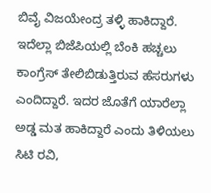ಬಿವೈ ವಿಜಯೇಂದ್ರ ತಳ್ಳಿ ಹಾಕಿದ್ದಾರೆ. ಇದೆಲ್ಲಾ ಬಿಜೆಪಿಯಲ್ಲಿ ಬೆಂಕಿ ಹಚ್ಚಲು ಕಾಂಗ್ರೆಸ್ ತೇಲಿಬಿಡುತ್ತಿರುವ ಹೆಸರುಗಳು ಎಂದಿದ್ದಾರೆ. ಇದರ ಜೊತೆಗೆ ಯಾರೆಲ್ಲಾ ಅಡ್ಡ ಮತ ಹಾಕಿದ್ದಾರೆ ಎಂದು ತಿಳಿಯಲು ಸಿಟಿ ರವಿ,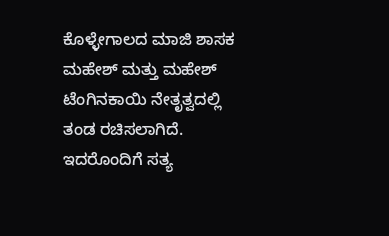ಕೊಳ್ಳೇಗಾಲದ ಮಾಜಿ ಶಾಸಕ ಮಹೇಶ್ ಮತ್ತು ಮಹೇಶ್ ಟೆಂಗಿನಕಾಯಿ ನೇತೃತ್ವದಲ್ಲಿ ತಂಡ ರಚಿಸಲಾಗಿದೆ. ಇದರೊಂದಿಗೆ ಸತ್ಯ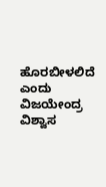ಹೊರಬೀಳಲಿದೆ ಎಂದು ವಿಜಯೇಂದ್ರ ವಿಶ್ವಾಸ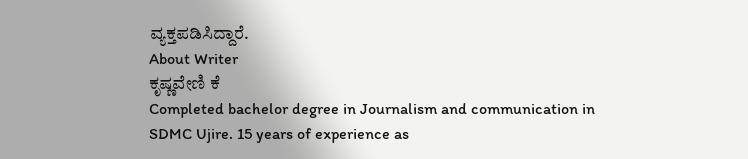ವ್ಯಕ್ತಪಡಿಸಿದ್ದಾರೆ.
About Writer
ಕೃಷ್ಣವೇಣಿ ಕೆ
Completed bachelor degree in Journalism and communication in SDMC Ujire. 15 years of experience as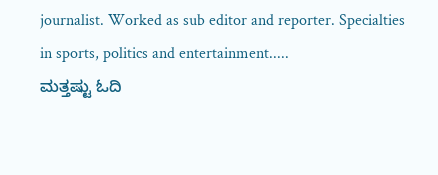journalist. Worked as sub editor and reporter. Specialties in sports, politics and entertainment.....
ಮತ್ತಷ್ಟು ಓದಿ